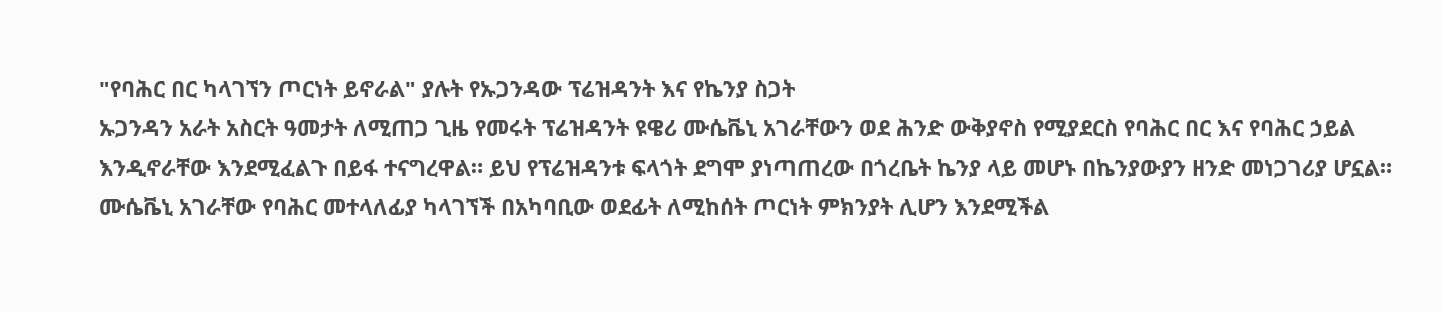"የባሕር በር ካላገኘን ጦርነት ይኖራል" ያሉት የኡጋንዳው ፕሬዝዳንት እና የኬንያ ስጋት
ኡጋንዳን አራት አስርት ዓመታት ለሚጠጋ ጊዜ የመሩት ፕሬዝዳንት ዩዌሪ ሙሴቬኒ አገራቸውን ወደ ሕንድ ውቅያኖስ የሚያደርስ የባሕር በር እና የባሕር ኃይል እንዲኖራቸው እንደሚፈልጉ በይፋ ተናግረዋል። ይህ የፕሬዝዳንቱ ፍላጎት ደግሞ ያነጣጠረው በጎረቤት ኬንያ ላይ መሆኑ በኬንያውያን ዘንድ መነጋገሪያ ሆኗል። ሙሴቬኒ አገራቸው የባሕር መተላለፊያ ካላገኘች በአካባቢው ወደፊት ለሚከሰት ጦርነት ምክንያት ሊሆን እንደሚችል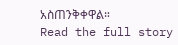አስጠንቅቀዋል።
Read the full story